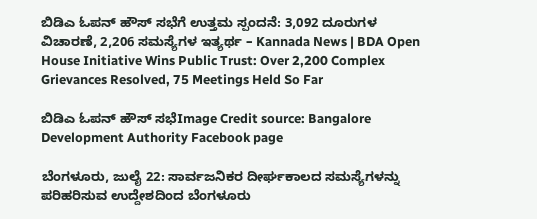ಬಿಡಿಎ ಓಪನ್ ಹೌಸ್ ಸಭೆಗೆ ಉತ್ತಮ ಸ್ಪಂದನೆ: 3,092 ದೂರುಗಳ ವಿಚಾರಣೆ, 2,206 ಸಮಸ್ಯೆಗಳ ಇತ್ಯರ್ಥ – Kannada News | BDA Open House Initiative Wins Public Trust: Over 2,200 Complex Grievances Resolved, 75 Meetings Held So Far

ಬಿಡಿಎ ಓಪನ್ ಹೌಸ್ ಸಭೆImage Credit source: Bangalore Development Authority Facebook page

ಬೆಂಗಳೂರು, ಜುಲೈ 22: ಸಾರ್ವಜನಿಕರ ದೀರ್ಘಕಾಲದ ಸಮಸ್ಯೆಗಳನ್ನು ಪರಿಹರಿಸುವ ಉದ್ದೇಶದಿಂದ ಬೆಂಗಳೂರು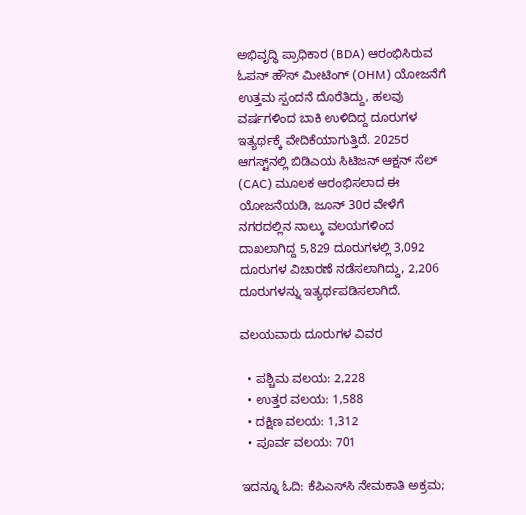ಅಭಿವೃದ್ಧಿ ಪ್ರಾಧಿಕಾರ (BDA) ಆರಂಭಿಸಿರುವ ಓಪನ್ ಹೌಸ್ ಮೀಟಿಂಗ್ (OHM) ಯೋಜನೆಗೆ ಉತ್ತಮ ಸ್ಪಂದನೆ ದೊರೆತಿದ್ದು, ಹಲವು ವರ್ಷಗಳಿಂದ ಬಾಕಿ ಉಳಿದಿದ್ದ ದೂರುಗಳ ಇತ್ಯರ್ಥಕ್ಕೆ ವೇದಿಕೆಯಾಗುತ್ತಿದೆ. 2025ರ ಆಗಸ್ಟ್‌ನಲ್ಲಿ ಬಿಡಿಎಯ ಸಿಟಿಜನ್ ಆಕ್ಷನ್ ಸೆಲ್ (CAC) ಮೂಲಕ ಆರಂಭಿಸಲಾದ ಈ ಯೋಜನೆಯಡಿ, ಜೂನ್ 30ರ ವೇಳೆಗೆ ನಗರದಲ್ಲಿನ ನಾಲ್ಕು ವಲಯಗಳಿಂದ ದಾಖಲಾಗಿದ್ದ 5,829 ದೂರುಗಳಲ್ಲಿ 3,092 ದೂರುಗಳ ವಿಚಾರಣೆ ನಡೆಸಲಾಗಿದ್ದು, 2,206 ದೂರುಗಳನ್ನು ಇತ್ಯರ್ಥಪಡಿಸಲಾಗಿದೆ.

ವಲಯವಾರು ದೂರುಗಳ ವಿವರ

  • ಪಶ್ಚಿಮ ವಲಯ: 2,228
  • ಉತ್ತರ ವಲಯ: 1,588
  • ದಕ್ಷಿಣ ವಲಯ: 1,312
  • ಪೂರ್ವ ವಲಯ: 701

ಇದನ್ನೂ ಓದಿ: ಕೆಪಿಎಸ್‌ಸಿ ನೇಮಕಾತಿ ಅಕ್ರಮ;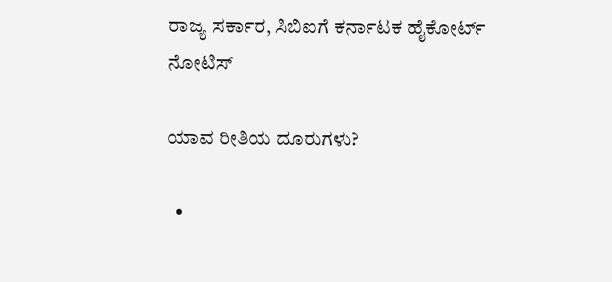ರಾಜ್ಯ ಸರ್ಕಾರ, ಸಿಬಿಐಗೆ ಕರ್ನಾಟಕ ಹೈಕೋರ್ಟ್ ನೋಟಿಸ್

ಯಾವ ರೀತಿಯ ದೂರುಗಳು?

  •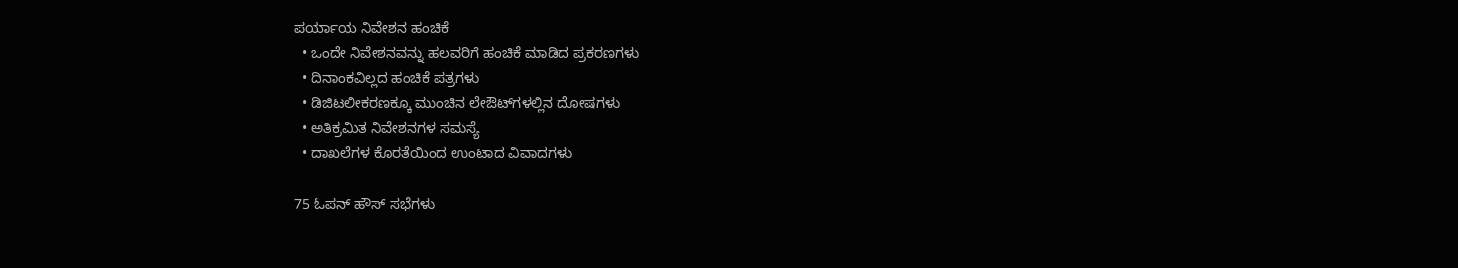ಪರ್ಯಾಯ ನಿವೇಶನ ಹಂಚಿಕೆ
  • ಒಂದೇ ನಿವೇಶನವನ್ನು ಹಲವರಿಗೆ ಹಂಚಿಕೆ ಮಾಡಿದ ಪ್ರಕರಣಗಳು
  • ದಿನಾಂಕವಿಲ್ಲದ ಹಂಚಿಕೆ ಪತ್ರಗಳು
  • ಡಿಜಿಟಲೀಕರಣಕ್ಕೂ ಮುಂಚಿನ ಲೇಔಟ್‌ಗಳಲ್ಲಿನ ದೋಷಗಳು
  • ಅತಿಕ್ರಮಿತ ನಿವೇಶನಗಳ ಸಮಸ್ಯೆ
  • ದಾಖಲೆಗಳ ಕೊರತೆಯಿಂದ ಉಂಟಾದ ವಿವಾದಗಳು

75 ಓಪನ್ ಹೌಸ್ ಸಭೆಗಳು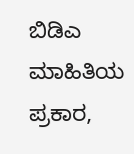ಬಿಡಿಎ ಮಾಹಿತಿಯ ಪ್ರಕಾರ,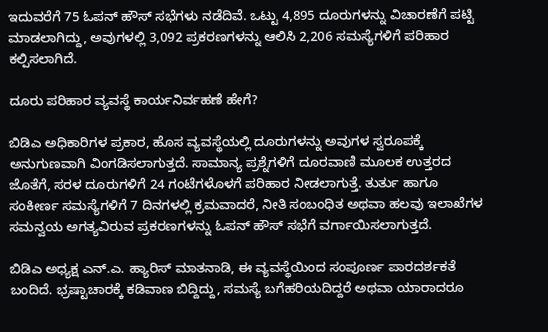ಇದುವರೆಗೆ 75 ಓಪನ್ ಹೌಸ್ ಸಭೆಗಳು ನಡೆದಿವೆ. ಒಟ್ಟು 4,895 ದೂರುಗಳನ್ನು ವಿಚಾರಣೆಗೆ ಪಟ್ಟಿ ಮಾಡಲಾಗಿದ್ದು, ಅವುಗಳಲ್ಲಿ 3,092 ಪ್ರಕರಣಗಳನ್ನು ಆಲಿಸಿ 2,206 ಸಮಸ್ಯೆಗಳಿಗೆ ಪರಿಹಾರ ಕಲ್ಪಿಸಲಾಗಿದೆ.

ದೂರು ಪರಿಹಾರ ವ್ಯವಸ್ಥೆ ಕಾರ್ಯನಿರ್ವಹಣೆ ಹೇಗೆ?

ಬಿಡಿಎ ಅಧಿಕಾರಿಗಳ ಪ್ರಕಾರ, ಹೊಸ ವ್ಯವಸ್ಥೆಯಲ್ಲಿ ದೂರುಗಳನ್ನು ಅವುಗಳ ಸ್ವರೂಪಕ್ಕೆ ಅನುಗುಣವಾಗಿ ವಿಂಗಡಿಸಲಾಗುತ್ತದೆ. ಸಾಮಾನ್ಯ ಪ್ರಶ್ನೆಗಳಿಗೆ ದೂರವಾಣಿ ಮೂಲಕ ಉತ್ತರದ ಜೊತೆಗೆ, ಸರಳ ದೂರುಗಳಿಗೆ 24 ಗಂಟೆಗಳೊಳಗೆ ಪರಿಹಾರ ನೀಡಲಾಗುತ್ತೆ. ತುರ್ತು ಹಾಗೂ ಸಂಕೀರ್ಣ ಸಮಸ್ಯೆಗಳಿಗೆ 7 ದಿನಗಳಲ್ಲಿ ಕ್ರಮವಾದರೆ, ನೀತಿ ಸಂಬಂಧಿತ ಅಥವಾ ಹಲವು ಇಲಾಖೆಗಳ ಸಮನ್ವಯ ಅಗತ್ಯವಿರುವ ಪ್ರಕರಣಗಳನ್ನು ಓಪನ್ ಹೌಸ್ ಸಭೆಗೆ ವರ್ಗಾಯಿಸಲಾಗುತ್ತದೆ.

ಬಿಡಿಎ ಅಧ್ಯಕ್ಷ ಎನ್.ಎ. ಹ್ಯಾರಿಸ್ ಮಾತನಾಡಿ, ಈ ವ್ಯವಸ್ಥೆಯಿಂದ ಸಂಪೂರ್ಣ ಪಾರದರ್ಶಕತೆ ಬಂದಿದೆ. ಭ್ರಷ್ಟಾಚಾರಕ್ಕೆ ಕಡಿವಾಣ ಬಿದ್ದಿದ್ದು, ಸಮಸ್ಯೆ ಬಗೆಹರಿಯದಿದ್ದರೆ ಅಥವಾ ಯಾರಾದರೂ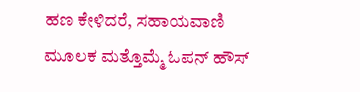ಹಣ ಕೇಳಿದರೆ, ಸಹಾಯವಾಣಿ ಮೂಲಕ ಮತ್ತೊಮ್ಮೆ ಓಪನ್ ಹೌಸ್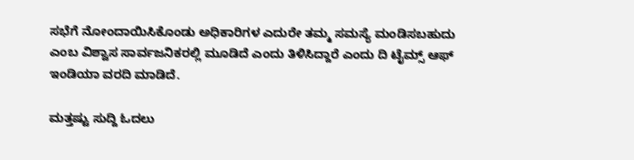ಸಭೆಗೆ ನೋಂದಾಯಿಸಿಕೊಂಡು ಅಧಿಕಾರಿಗಳ ಎದುರೇ ತಮ್ಮ ಸಮಸ್ಯೆ ಮಂಡಿಸಬಹುದು ಎಂಬ ವಿಶ್ವಾಸ ಸಾರ್ವಜನಿಕರಲ್ಲಿ ಮೂಡಿದೆ ಎಂದು ತಿಳಿಸಿದ್ದಾರೆ ಎಂದು ದಿ ಟೈಮ್ಸ್ ಆಫ್ ಇಂಡಿಯಾ ವರದಿ ಮಾಡಿದೆ.

ಮತ್ತಷ್ಟು ಸುದ್ದಿ ಓದಲು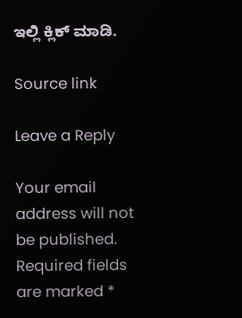ಇಲ್ಲಿ ಕ್ಲಿಕ್ ಮಾಡಿ.

Source link

Leave a Reply

Your email address will not be published. Required fields are marked *